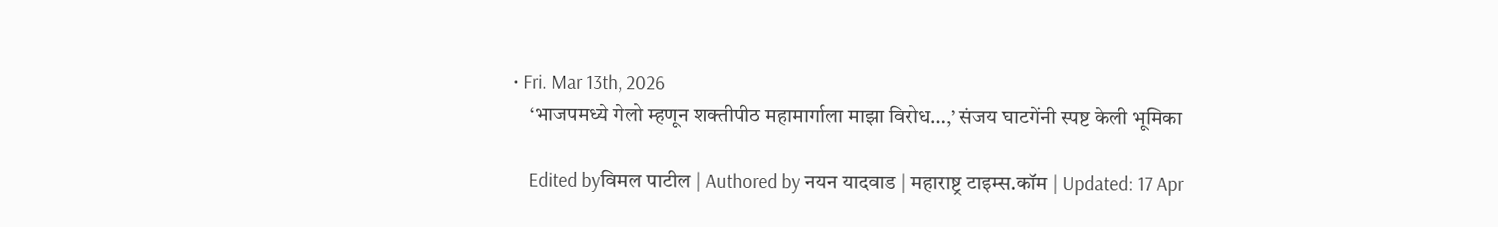• Fri. Mar 13th, 2026
    ‘भाजपमध्ये गेलो म्हणून शक्तीपीठ महामार्गाला माझा विरोध…,’ संजय घाटगेंनी स्पष्ट केली भूमिका

    Edited byविमल पाटील | Authored by नयन यादवाड | महाराष्ट्र टाइम्स.कॉम | Updated: 17 Apr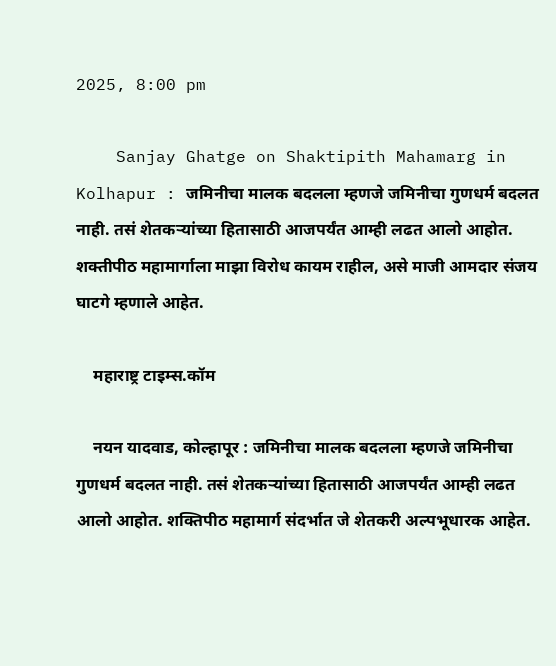2025, 8:00 pm

    Sanjay Ghatge on Shaktipith Mahamarg in Kolhapur : जमिनीचा मालक बदलला म्हणजे जमिनीचा गुणधर्म बदलत नाही. तसं शेतकऱ्यांच्या हितासाठी आजपर्यंत आम्ही लढत आलो आहोत. शक्तीपीठ महामार्गाला माझा विरोध कायम राहील, असे माजी आमदार संजय घाटगे म्हणाले आहेत.

    महाराष्ट्र टाइम्स.कॉम

    नयन यादवाड, कोल्हापूर : जमिनीचा मालक बदलला म्हणजे जमिनीचा गुणधर्म बदलत नाही. तसं शेतकऱ्यांच्या हितासाठी आजपर्यंत आम्ही लढत आलो आहोत. शक्तिपीठ महामार्ग संदर्भात जे शेतकरी अल्पभूधारक आहेत.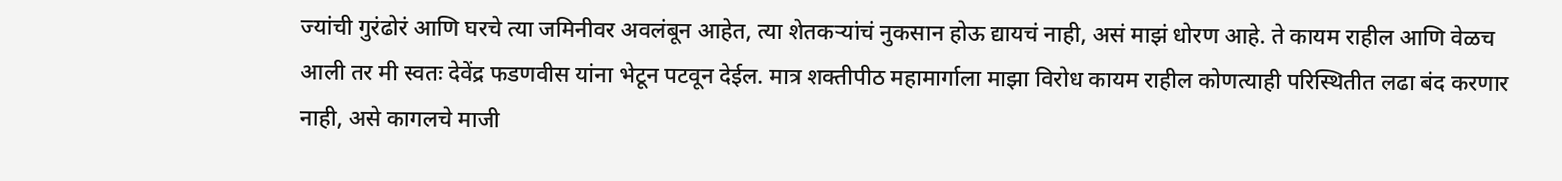ज्यांची गुरंढोरं आणि घरचे त्या जमिनीवर अवलंबून आहेत, त्या शेतकऱ्यांचं नुकसान होऊ द्यायचं नाही, असं माझं धोरण आहे. ते कायम राहील आणि वेळच आली तर मी स्वतः देवेंद्र फडणवीस यांना भेटून पटवून देईल. मात्र शक्तीपीठ महामार्गाला माझा विरोध कायम राहील कोणत्याही परिस्थितीत लढा बंद करणार नाही, असे कागलचे माजी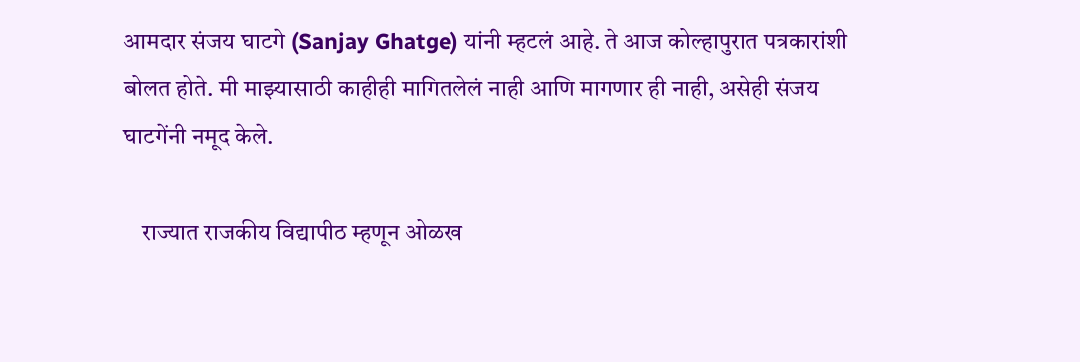आमदार संजय घाटगे (Sanjay Ghatge) यांनी म्हटलं आहे. ते आज कोल्हापुरात पत्रकारांशी बोलत होते. मी माझ्यासाठी काहीही मागितलेलं नाही आणि मागणार ही नाही, असेही संजय घाटगेंनी नमूद केले.

    राज्यात राजकीय विद्यापीठ म्हणून ओळख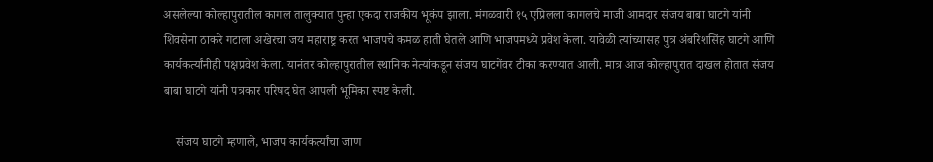असलेल्या कोल्हापुरातील कागल तालुक्यात पुन्हा एकदा राजकीय भूकंप झाला. मंगळवारी १५ एप्रिलला कागलचे माजी आमदार संजय बाबा घाटगे यांनी शिवसेना ठाकरे गटाला अखेरचा जय महाराष्ट्र करत भाजपचे कमळ हाती घेतले आणि भाजपमध्ये प्रवेश केला. यावेळी त्यांच्यासह पुत्र अंबरिशसिंह घाटगे आणि कार्यकर्त्यांनीही पक्षप्रवेश केला. यानंतर कोल्हापुरातील स्थानिक नेत्यांकडून संजय घाटगेंवर टीका करण्यात आली. मात्र आज कोल्हापुरात दाखल होतात संजय बाबा घाटगे यांनी पत्रकार परिषद घेत आपली भूमिका स्पष्ट केली.

    संजय घाटगे म्हणाले, भाजप कार्यकर्त्यांचा जाण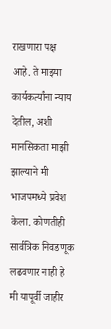राखणारा पक्ष आहे. ते माझ्या कार्यकर्त्यांना न्याय देतील, अशी मानसिकता माझी झाल्याने मी भाजपमध्ये प्रवेश केला. कोणतीही सार्वत्रिक निवडणूक लढवणार नाही हे मी यापूर्वी जाहीर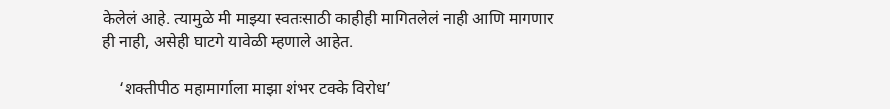केलेलं आहे. त्यामुळे मी माझ्या स्वतःसाठी काहीही मागितलेलं नाही आणि मागणार ही नाही, असेही घाटगे यावेळी म्हणाले आहेत.

    ‘शक्तीपीठ महामार्गाला माझा शंभर टक्के विरोध’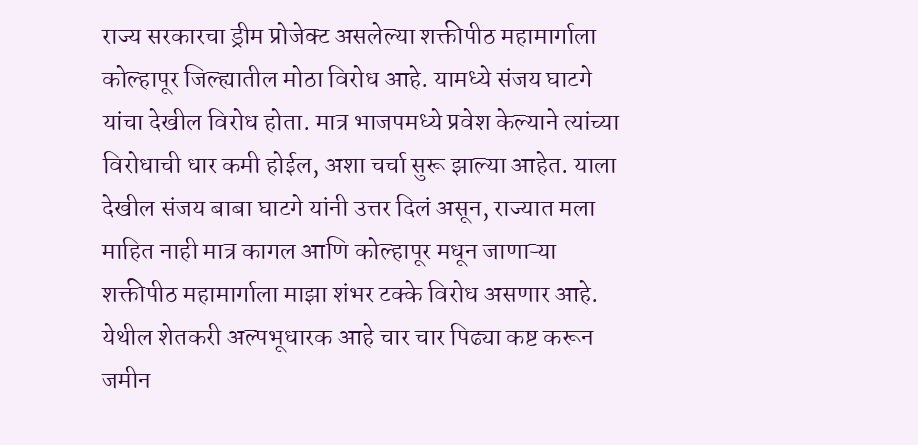राज्य सरकारचा ड्रीम प्रोजेक्ट असलेल्या शक्तीपीठ महामार्गाला कोल्हापूर जिल्ह्यातील मोठा विरोध आहे. यामध्ये संजय घाटगे यांचा देखील विरोध होता. मात्र भाजपमध्ये प्रवेश केल्याने त्यांच्या विरोधाची धार कमी होईल, अशा चर्चा सुरू झाल्या आहेत. याला देखील संजय बाबा घाटगे यांनी उत्तर दिलं असून, राज्यात मला माहित नाही मात्र कागल आणि कोल्हापूर मधून जाणाऱ्या शक्तीपीठ महामार्गाला माझा शंभर टक्के विरोध असणार आहे. येथील शेतकरी अल्पभूधारक आहे चार चार पिढ्या कष्ट करून जमीन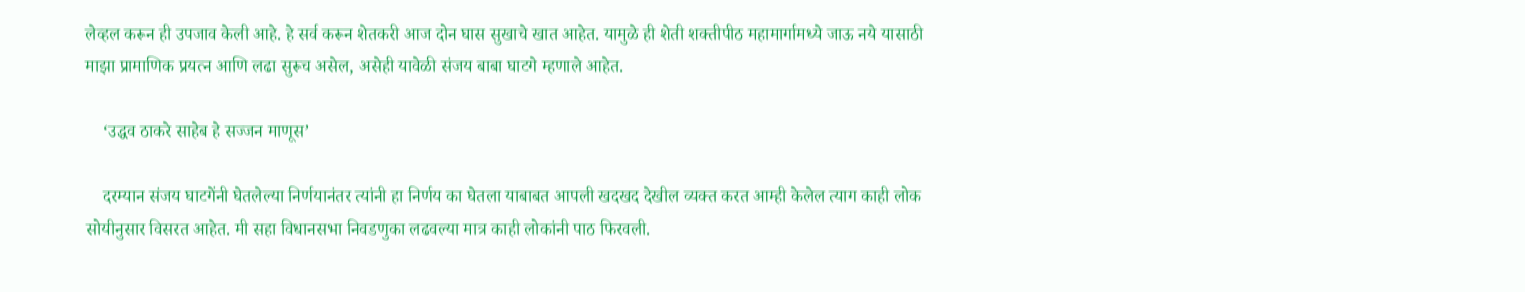लेव्हल करून ही उपजाव केली आहे. हे सर्व करून शेतकरी आज दोन घास सुखाचे खात आहेत. यामुळे ही शेती शक्तीपीठ महामार्गामध्ये जाऊ नये यासाठी माझा प्रामाणिक प्रयत्न आणि लढा सुरूच असेल, असेही यावेळी संजय बाबा घाटगे म्हणाले आहेत.

    ‘उद्धव ठाकरे साहेब हे सज्जन माणूस’

    दरम्यान संजय घाटगेंनी घेतलेल्या निर्णयानंतर त्यांनी हा निर्णय का घेतला याबाबत आपली खदखद देखील व्यक्त करत आम्ही केलेल त्याग काही लोक सोयीनुसार विसरत आहेत. मी सहा विधानसभा निवडणुका लढवल्या मात्र काही लोकांनी पाठ फिरवली.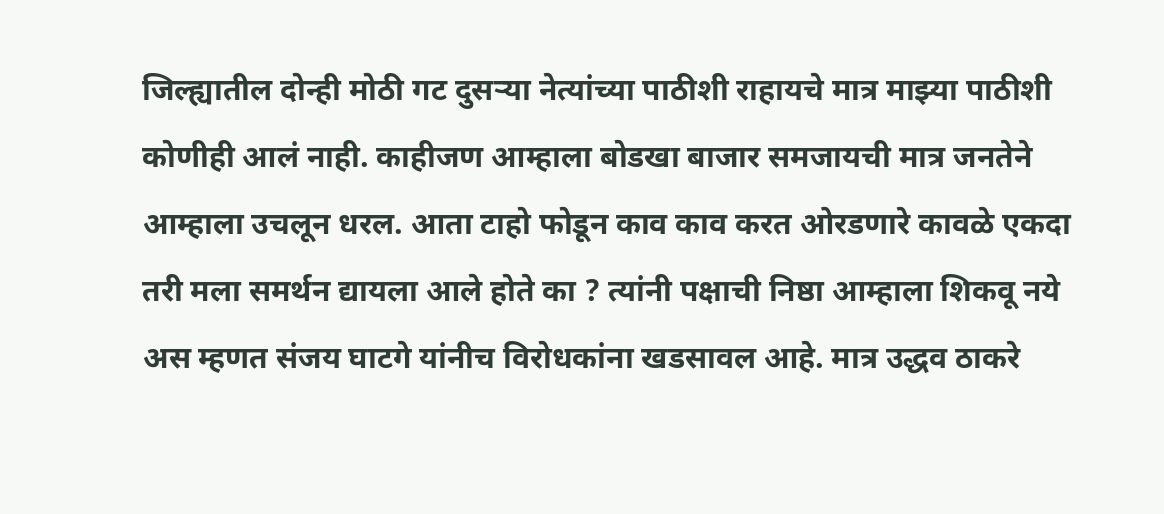जिल्ह्यातील दोन्ही मोठी गट दुसऱ्या नेत्यांच्या पाठीशी राहायचे मात्र माझ्या पाठीशी कोणीही आलं नाही. काहीजण आम्हाला बोडखा बाजार समजायची मात्र जनतेने आम्हाला उचलून धरल. आता टाहो फोडून काव काव करत ओरडणारे कावळे एकदा तरी मला समर्थन द्यायला आले होते का ? त्यांनी पक्षाची निष्ठा आम्हाला शिकवू नये अस म्हणत संजय घाटगे यांनीच विरोधकांना खडसावल आहे. मात्र उद्धव ठाकरे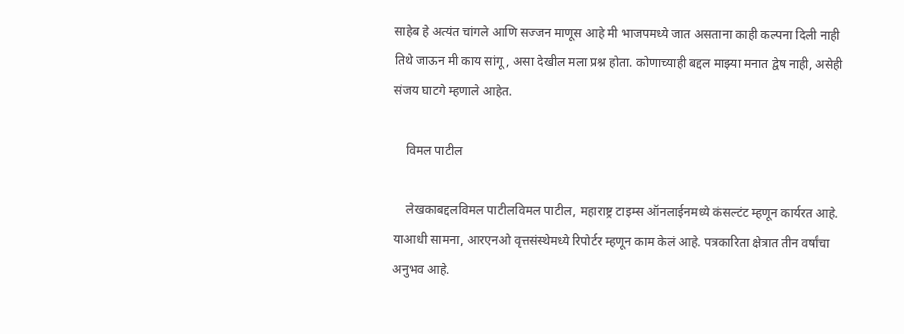साहेब हे अत्यंत चांगले आणि सज्जन माणूस आहे मी भाजपमध्ये जात असताना काही कल्पना दिली नाही तिथे जाऊन मी काय सांगू, असा देखील मला प्रश्न होता. कोणाच्याही बद्दल माझ्या मनात द्वेष नाही, असेही संजय घाटगे म्हणाले आहेत.

    विमल पाटील

    लेखकाबद्दलविमल पाटीलविमल पाटील, महाराष्ट्र टाइम्स ऑनलाईनमध्ये कंसल्टंट म्हणून कार्यरत आहे. याआधी सामना, आरएनओ वृत्तसंस्थेमध्ये रिपोर्टर म्हणून काम केलं आहे. पत्रकारिता क्षेत्रात तीन वर्षांचा अनुभव आहे.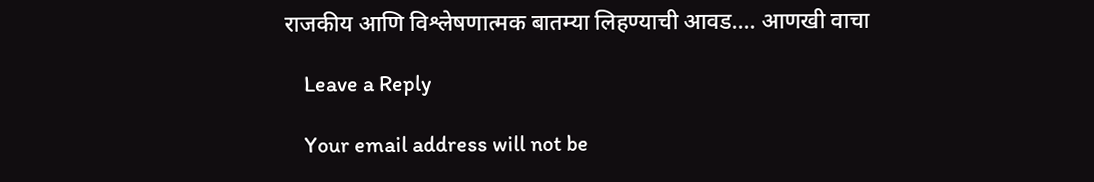राजकीय आणि विश्लेषणात्मक बातम्या लिहण्याची आवड.… आणखी वाचा

    Leave a Reply

    Your email address will not be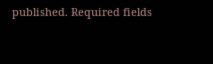published. Required fields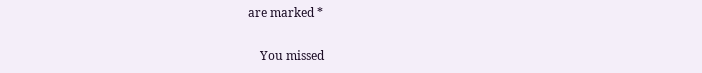are marked *

    You missed